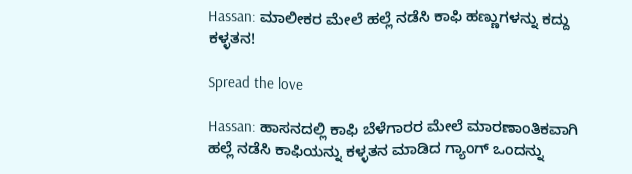Hassan: ಮಾಲೀಕರ ಮೇಲೆ ಹಲ್ಲೆ ನಡೆಸಿ ಕಾಫಿ ಹಣ್ಣುಗಳನ್ನು ಕದ್ದು ಕಳ್ಳತನ!

Spread the love

Hassan: ಹಾಸನದಲ್ಲಿ ಕಾಫಿ ಬೆಳೆಗಾರರ ಮೇಲೆ ಮಾರಣಾಂತಿಕವಾಗಿ ಹಲ್ಲೆ ನಡೆಸಿ ಕಾಫಿಯನ್ನು ಕಳ್ಳತನ ಮಾಡಿದ ಗ್ಯಾಂಗ್ ಒಂದನ್ನು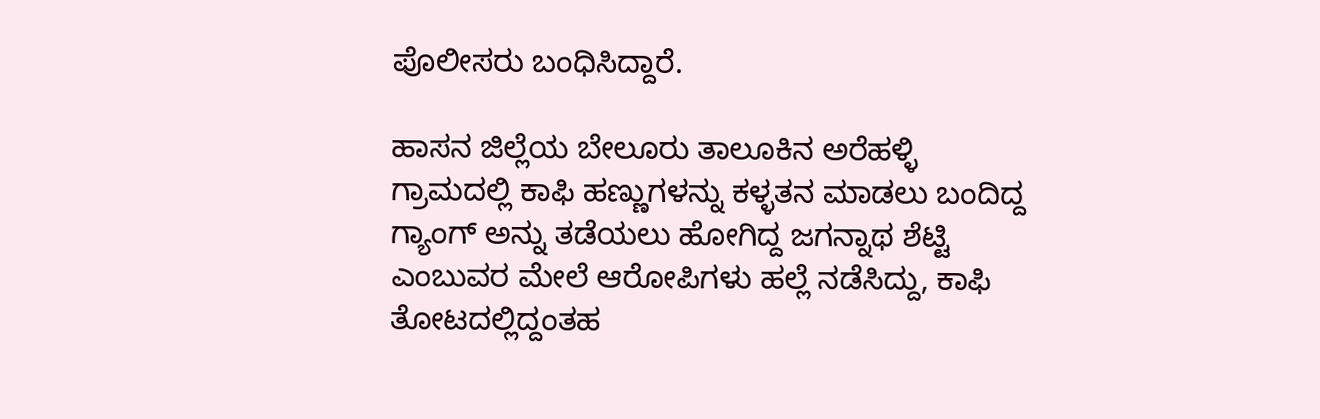ಪೊಲೀಸರು ಬಂಧಿಸಿದ್ದಾರೆ.

ಹಾಸನ ಜಿಲ್ಲೆಯ ಬೇಲೂರು ತಾಲೂಕಿನ ಅರೆಹಳ್ಳಿ ಗ್ರಾಮದಲ್ಲಿ ಕಾಫಿ ಹಣ್ಣುಗಳನ್ನು ಕಳ್ಳತನ ಮಾಡಲು ಬಂದಿದ್ದ ಗ್ಯಾಂಗ್ ಅನ್ನು ತಡೆಯಲು ಹೋಗಿದ್ದ ಜಗನ್ನಾಥ ಶೆಟ್ಟಿ ಎಂಬುವರ ಮೇಲೆ ಆರೋಪಿಗಳು ಹಲ್ಲೆ ನಡೆಸಿದ್ದು, ಕಾಫಿ ತೋಟದಲ್ಲಿದ್ದಂತಹ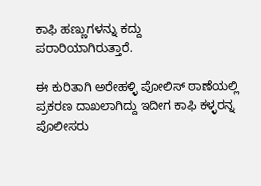ಕಾಫಿ ಹಣ್ಣುಗಳನ್ನು ಕದ್ದು ಪರಾರಿಯಾಗಿರುತ್ತಾರೆ.

ಈ ಕುರಿತಾಗಿ ಅರೇಹಳ್ಳಿ ಪೋಲಿಸ್ ಠಾಣೆಯಲ್ಲಿ ಪ್ರಕರಣ ದಾಖಲಾಗಿದ್ದು ಇದೀಗ ಕಾಫಿ ಕಳ್ಳರನ್ನ ಪೊಲೀಸರು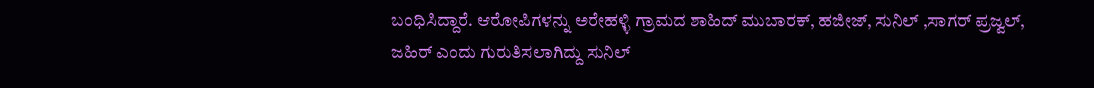ಬಂಧಿಸಿದ್ದಾರೆ. ಆರೋಪಿಗಳನ್ನು ಅರೇಹಳ್ಳಿ ಗ್ರಾಮದ ಶಾಹಿದ್ ಮುಬಾರಕ್, ಹಜೀಜ್, ಸುನಿಲ್ ,ಸಾಗರ್ ಪ್ರಜ್ವಲ್, ಜಹಿರ್ ಎಂದು ಗುರುತಿಸಲಾಗಿದ್ದು ಸುನಿಲ್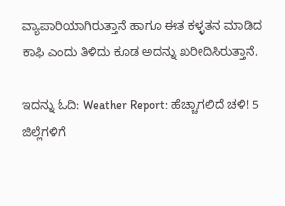ವ್ಯಾಪಾರಿಯಾಗಿರುತ್ತಾನೆ ಹಾಗೂ ಈತ ಕಳ್ಳತನ ಮಾಡಿದ ಕಾಫಿ ಎಂದು ತಿಳಿದು ಕೂಡ ಅದನ್ನು ಖರೀದಿಸಿರುತ್ತಾನೆ.

ಇದನ್ನು ಓದಿ: Weather Report: ಹೆಚ್ಚಾಗಲಿದೆ ಚಳಿ! 5 ಜಿಲ್ಲೆಗಳಿಗೆ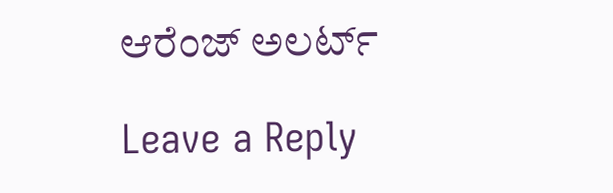ಆರೆಂಜ್ ಅಲರ್ಟ್

Leave a Reply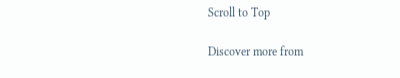Scroll to Top

Discover more from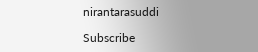nirantarasuddi

Subscribe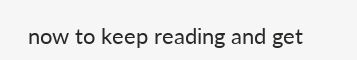now to keep reading and get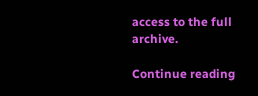access to the full archive.

Continue reading